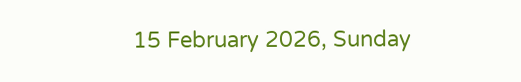15 February 2026, Sunday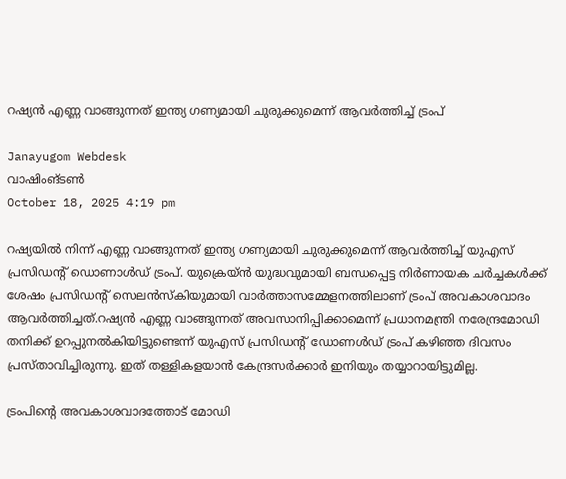റഷ്യന്‍ എണ്ണ വാങ്ങുന്നത് ഇന്ത്യ ഗണ്യമായി ചുരുക്കുമെന്ന് ആവര്‍ത്തിച്ച് ട്രംപ്

Janayugom Webdesk
വാഷിംങ്ടണ്‍
October 18, 2025 4:19 pm

റഷ്യയില്‍ നിന്ന് എണ്ണ വാങ്ങുന്നത് ഇന്ത്യ ഗണ്യമായി ചുരുക്കുമെന്ന് ആവര്‍ത്തിച്ച് യുഎസ് പ്രസിഡന്റ് ഡൊണാള്‍ഡ് ട്രംപ്. യുക്രെയ്ന്‍ യുദ്ധവുമായി ബന്ധപ്പെട്ട നിര്‍ണായക ചര്‍ച്ചകള്‍ക്ക് ശേഷം പ്രസിഡന്റ് സെലന്‍സ്കിയുമായി വാര്‍ത്താസമ്മേളനത്തിലാണ് ട്രംപ് അവകാശവാദം ആവര്‍ത്തിച്ചത്.റഷ്യൻ എണ്ണ വാങ്ങുന്നത്‌ അവസാനിപ്പിക്കാമെന്ന്‌ പ്രധാനമന്ത്രി നരേന്ദ്രമോഡി തനിക്ക്‌ ഉറപ്പുനൽകിയിട്ടുണ്ടെന്ന്‌ യുഎസ്‌ പ്രസിഡന്റ്‌ ഡോണൾഡ് ട്രംപ്‌ കഴിഞ്ഞ ദിവസം പ്രസ്‌താവിച്ചിരുന്നു. ഇത്‌ തള്ളികളയാൻ കേന്ദ്രസർക്കാർ ഇനിയും തയ്യാറായിട്ടുമില്ല.

ട്രംപിന്റെ അവകാശവാദത്തോട്‌ മോഡി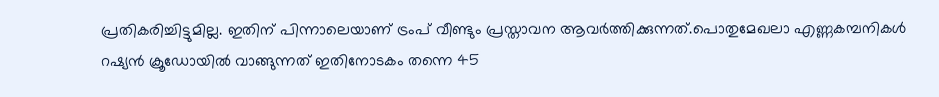പ്രതികരിച്ചിട്ടുമില്ല. ഇതിന് പിന്നാലെയാണ് ട്രംപ് വീണ്ടും പ്രസ്താവന ആവർത്തിക്കുന്നത്.പൊതുമേഖലാ എണ്ണകമ്പനികൾ റഷ്യൻ ക്രൂഡോയിൽ വാങ്ങുന്നത്‌ ഇതിനോടകം തന്നെ 45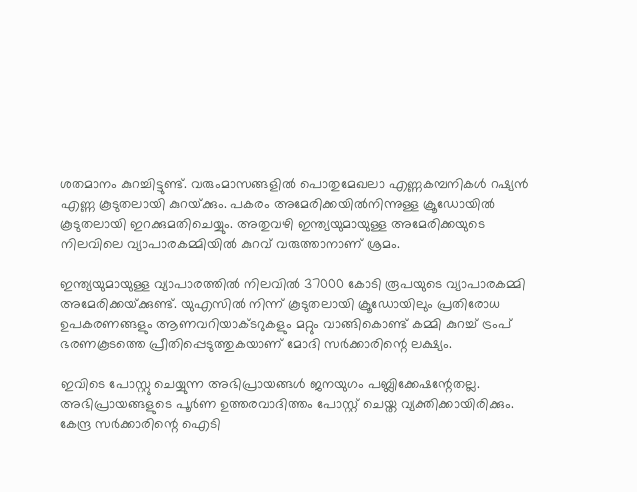ശതമാനം കുറച്ചിട്ടുണ്ട്‌. വരുംമാസങ്ങളിൽ പൊതുമേഖലാ എണ്ണകമ്പനികൾ റഷ്യൻ എണ്ണ കൂടുതലായി കുറയ്‌ക്കും. പകരം അമേരിക്കയിൽനിന്നുള്ള ക്രൂഡോയിൽ കൂടുതലായി ഇറക്കുമതിചെയ്യും. അതുവഴി ഇന്ത്യയുമായുള്ള അമേരിക്കയുടെ നിലവിലെ വ്യാപാരകമ്മിയിൽ കുറവ്‌ വരുത്താനാണ്‌ ശ്രമം.

ഇന്ത്യയുമായുള്ള വ്യാപാരത്തിൽ നിലവിൽ 37000 കോടി രൂപയുടെ വ്യാപാരകമ്മി അമേരിക്കയ്‌ക്കുണ്ട്‌. യുഎസിൽ നിന്ന്‌ കൂടുതലായി ക്രൂഡോയിലും പ്രതിരോധ ഉപകരണങ്ങളും ആണവറിയാക്ടറുകളും മറ്റും വാങ്ങികൊണ്ട്‌ കമ്മി കുറച്ച് ട്രംപ്‌ ഭരണകൂടത്തെ പ്രീതിപ്പെടുത്തുകയാണ്‌ മോദി സർക്കാരിന്റെ ലക്ഷ്യം.

ഇവിടെ പോസ്റ്റു ചെയ്യുന്ന അഭിപ്രായങ്ങള്‍ ജനയുഗം പബ്ലിക്കേഷന്റേതല്ല. അഭിപ്രായങ്ങളുടെ പൂര്‍ണ ഉത്തരവാദിത്തം പോസ്റ്റ് ചെയ്ത വ്യക്തിക്കായിരിക്കും. കേന്ദ്ര സര്‍ക്കാരിന്റെ ഐടി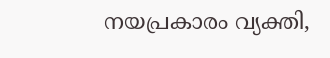നയപ്രകാരം വ്യക്തി,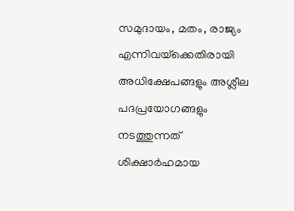സമുദായം, മതം, രാജ്യം എന്നിവയ്‌ക്കെതിരായി അധിക്ഷേപങ്ങളും അശ്ലീല പദപ്രയോഗങ്ങളും നടത്തുന്നത് ശിക്ഷാര്‍ഹമായ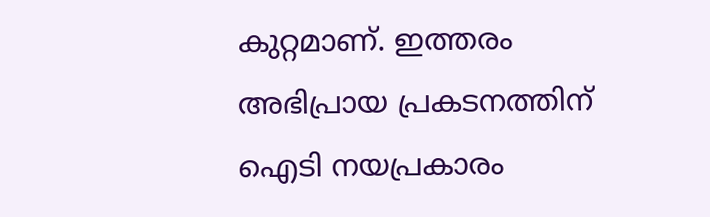കുറ്റമാണ്. ഇത്തരം അഭിപ്രായ പ്രകടനത്തിന് ഐടി നയപ്രകാരം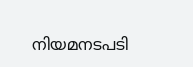നിയമനടപടി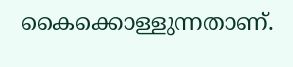കൈക്കൊള്ളുന്നതാണ്.